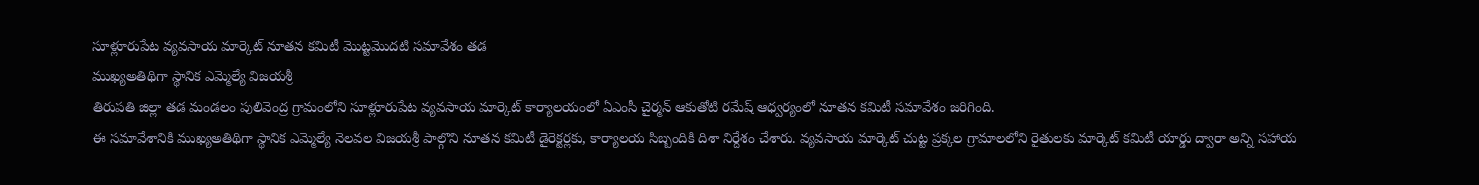సూళ్లూరుపేట వ్యవసాయ మార్కెట్ నూతన కమిటీ మొట్టమొదటి సమావేశం తడ
ముఖ్యఅతిథిగా స్థానిక ఎమ్మెల్యే విజయశ్రీ
తిరుపతి జిల్లా తడ మండలం పులివెంద్ర గ్రామంలోని సూళ్లూరుపేట వ్యవసాయ మార్కెట్ కార్యాలయంలో ఏఎంసీ చైర్మన్ ఆకుతోటి రమేష్ ఆధ్వర్యంలో నూతన కమిటీ సమావేశం జరిగింది.
ఈ సమావేశానికి ముఖ్యఅతిథిగా స్థానిక ఎమ్మెల్యే నెలవల విజయశ్రీ పాల్గొని నూతన కమిటీ డైరెక్టర్లకు, కార్యాలయ సిబ్బందికి దిశా నిర్దేశం చేశారు. వ్యవసాయ మార్కెట్ చుట్ట ప్రక్కల గ్రామాలలోని రైతులకు మార్కెట్ కమిటీ యార్డు ద్వారా అన్ని సహాయ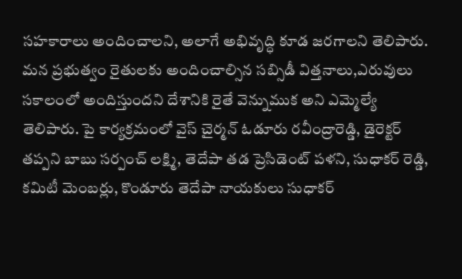సహకారాలు అందించాలని, అలాగే అభివృద్ధి కూడ జరగాలని తెలిపారు.
మన ప్రభుత్వం రైతులకు అందించాల్సిన సబ్సిడీ విత్తనాలు,ఎరువులు సకాలంలో అందిస్తుందని దేశానికి రైతే వెన్నుముక అని ఎమ్మెల్యే తెలిపారు. పై కార్యక్రమంలో వైస్ చైర్మన్ ఓడూరు రవీంద్రారెడ్డి, డైరెక్టర్ తప్పని బాబు సర్పంచ్ లక్ష్మి, తెదేపా తడ ప్రెసిడెంట్ పళని, సుధాకర్ రెడ్డి, కమిటీ మెంబర్లు, కొండూరు తెదేపా నాయకులు సుధాకర్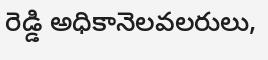రెడ్డి అధికానెలవలరులు,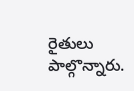రైతులు పాల్గొన్నారు.